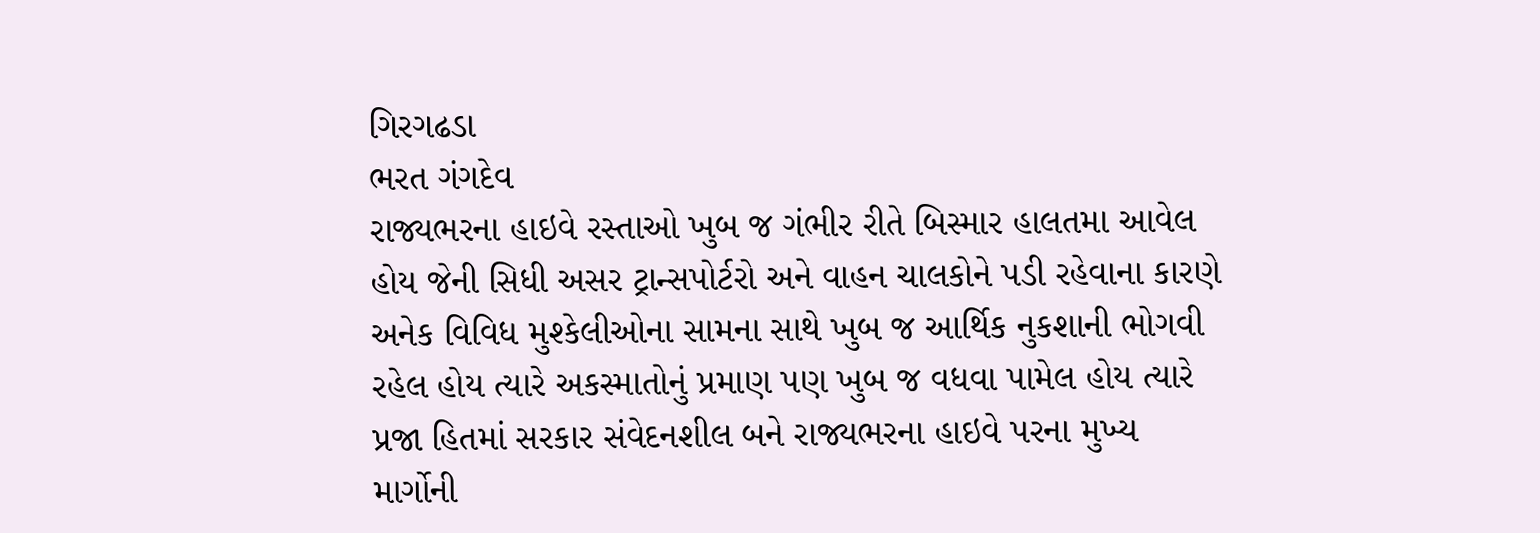ગિરગઢડા
ભરત ગંગદેવ
રાજ્યભરના હાઇવે રસ્તાઓ ખુબ જ ગંભીર રીતે બિસ્માર હાલતમા આવેલ હોય જેની સિધી અસર ટ્રાન્સપોર્ટરો અને વાહન ચાલકોને પડી રહેવાના કારણે અનેક વિવિધ મુશ્કેલીઓના સામના સાથે ખુબ જ આર્થિક નુકશાની ભોગવી રહેલ હોય ત્યારે અકસ્માતોનું પ્રમાણ પણ ખુબ જ વધવા પામેલ હોય ત્યારે પ્રજા હિતમાં સરકાર સંવેદનશીલ બને રાજ્યભરના હાઇવે પરના મુખ્ય માર્ગોની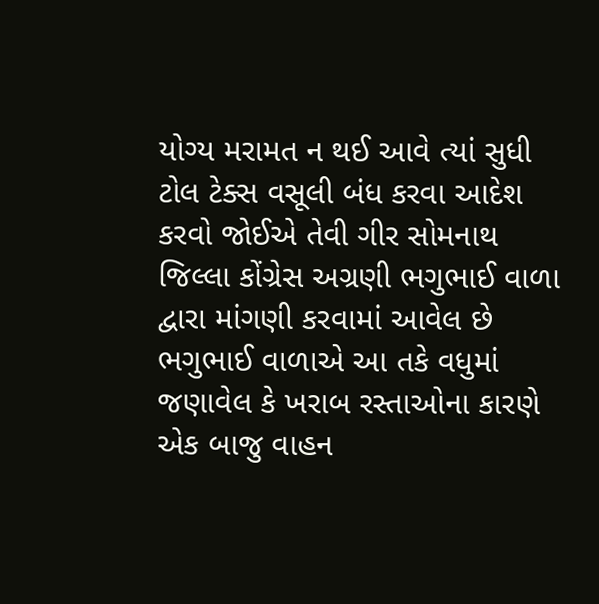યોગ્ય મરામત ન થઈ આવે ત્યાં સુધી ટોલ ટેક્સ વસૂલી બંધ કરવા આદેશ કરવો જોઈએ તેવી ગીર સોમનાથ જિલ્લા કોંગ્રેસ અગ્રણી ભગુભાઈ વાળા દ્વારા માંગણી કરવામાં આવેલ છે ભગુભાઈ વાળાએ આ તકે વધુમાં જણાવેલ કે ખરાબ રસ્તાઓના કારણે એક બાજુ વાહન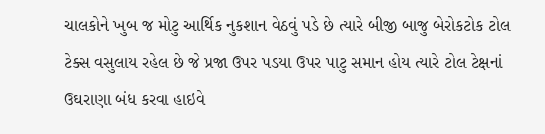ચાલકોને ખુબ જ મોટુ આર્થિક નુકશાન વેઠવું પડે છે ત્યારે બીજી બાજુ બેરોકટોક ટોલ ટેક્સ વસુલાય રહેલ છે જે પ્રજા ઉપર પડયા ઉપર પાટુ સમાન હોય ત્યારે ટોલ ટેક્ષનાં ઉઘરાણા બંધ કરવા હાઇવે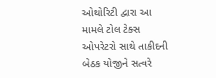ઓથોરિટી દ્વારા આ મામલે ટોલ ટેક્સ ઓપરેટરો સાથે તાકીદની બેઠક યોજીને સત્વરે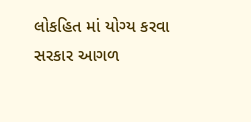લોકહિત માં યોગ્ય કરવા સરકાર આગળ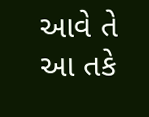આવે તે આ તકે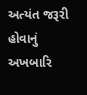અત્યંત જરૂરી હોવાનું અખબારિ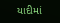યાદીમાં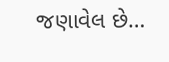જણાવેલ છે…